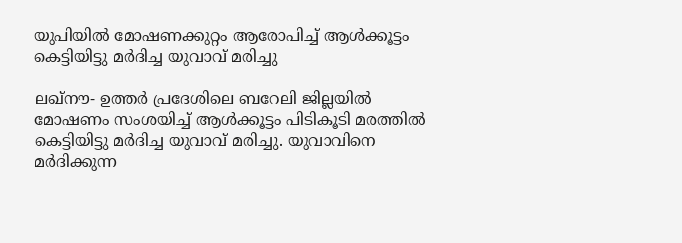യുപിയില്‍ മോഷണക്കുറ്റം ആരോപിച്ച് ആള്‍ക്കൂട്ടം കെട്ടിയിട്ടു മര്‍ദിച്ച യുവാവ് മരിച്ചു

ലഖ്‌നൗ- ഉത്തര്‍ പ്രദേശിലെ ബറേലി ജില്ലയില്‍ മോഷണം സംശയിച്ച് ആള്‍ക്കൂട്ടം പിടികൂടി മരത്തില്‍ കെട്ടിയിട്ടു മര്‍ദിച്ച യുവാവ് മരിച്ചു. യുവാവിനെ മര്‍ദിക്കുന്ന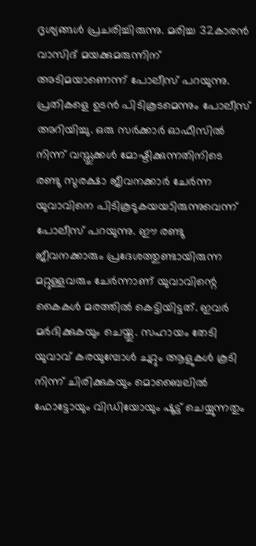ദൃശ്യങ്ങള്‍ പ്രചരിച്ചിരുന്നു. മരിച്ച 32കാരന്‍ വാസിദ് മയക്കുമരുന്നിന് അടിമയാണെന്ന് പോലീസ് പറയുന്നു. പ്രതികളെ ഉടന്‍ പിടികൂടമെന്നും പോലീസ് അറിയിച്ചു. ഒരു സര്‍ക്കാര്‍ ഓഫീസില്‍ നിന്ന് വസ്തുക്കള്‍ മോഷ്ടിക്കുന്നതിനിടെ രണ്ടു സുരക്ഷാ ജീവനക്കാര്‍ ചേര്‍ന്ന യുവാവിനെ പിടികൂടുകയയാിരുന്നുവെന്ന് പോലീസ് പറയുന്നു. ഈ രണ്ടു ജീവനക്കാരും പ്രദേശത്തുണ്ടായിരുന്ന മറ്റുള്ളവരും ചേര്‍ന്നാണ് യുവാവിന്റെ കൈകള്‍ മരത്തില്‍ കെട്ടിയിട്ടത്. ഇവര്‍ മര്‍ദിക്കുകയും ചെയ്തു. സഹായം തേടി യുവാവ് കരയുമ്പോള്‍ ചുറ്റും ആളുകള്‍ കൂടി നിന്ന് ചിരിക്കുകയും മൊബൈലില്‍ ഫോട്ടോയും വിഡിയോയും ഷൂട്ട് ചെയ്യുന്നതും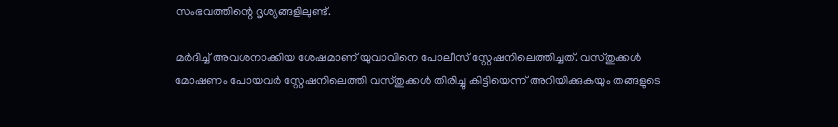സംഭവത്തിന്റെ ദൃശ്യങ്ങളിലുണ്ട്.

മര്‍ദിച്ച് അവശനാക്കിയ ശേഷമാണ് യുവാവിനെ പോലീസ് സ്റ്റേഷനിലെത്തിച്ചത്. വസ്തുക്കള്‍ മോഷണം പോയവര്‍ സ്റ്റേഷനിലെത്തി വസ്തുക്കള്‍ തിരിച്ചു കിട്ടിയെന്ന് അറിയിക്കുകയും തങ്ങളുടെ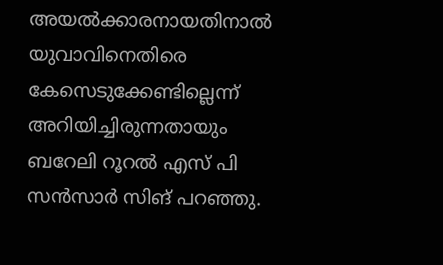അയല്‍ക്കാരനായതിനാല്‍ യുവാവിനെതിരെ കേസെടുക്കേണ്ടില്ലെന്ന് അറിയിച്ചിരുന്നതായും ബറേലി റൂറല്‍ എസ് പി സന്‍സാര്‍ സിങ് പറഞ്ഞു.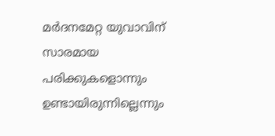മര്‍ദനമേറ്റ യുവാവിന് സാരമായ പരിക്കുകളൊന്നും ഉണ്ടായിരുന്നില്ലെന്നും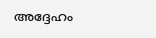അദ്ദേഹം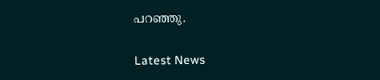പറഞ്ഞു.

Latest News